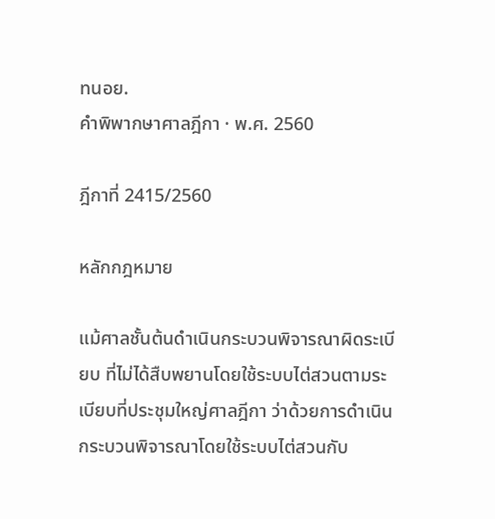ทนอย.
คำพิพากษาศาลฎีกา · พ.ศ. 2560

ฎีกาที่ 2415/2560

หลักกฎหมาย

แม้ศาลชั้นต้นดำเนินกระบวนพิจารณาผิดระเบียบ ที่ไม่ได้สืบพยานโดยใช้ระบบไต่สวนตามระเบียบที่ประชุมใหญ่ศาลฎีกา ว่าด้วยการดำเนินกระบวนพิจารณาโดยใช้ระบบไต่สวนกับ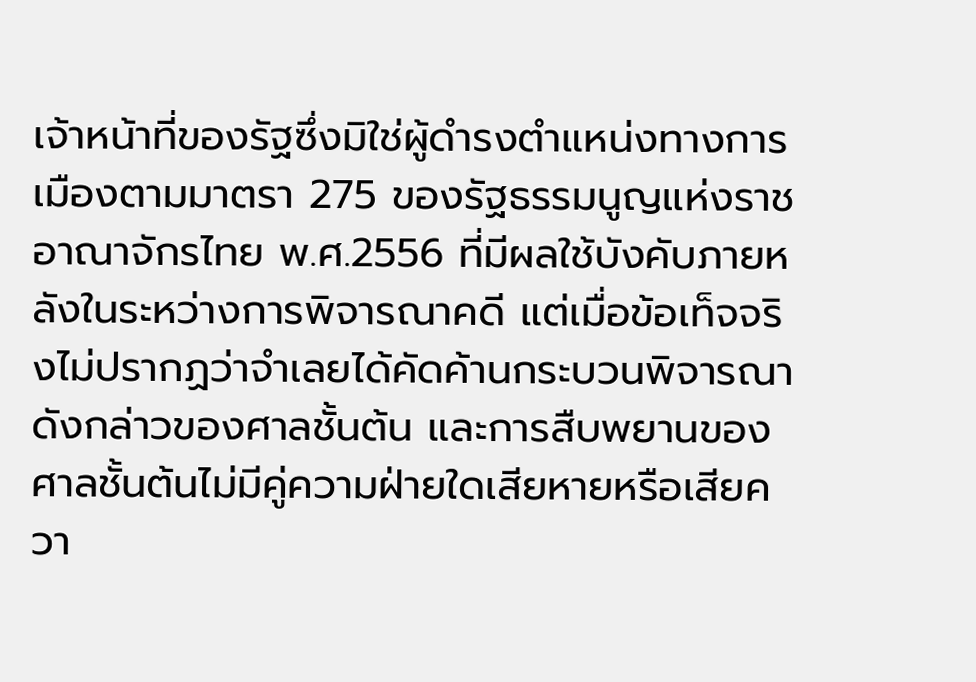เจ้าหน้าที่ของรัฐซึ่งมิใช่ผู้ดำรงตำแหน่งทางการเมืองตามมาตรา 275 ของรัฐธรรมนูญแห่งราชอาณาจักรไทย พ.ศ.2556 ที่มีผลใช้บังคับภายหลังในระหว่างการพิจารณาคดี แต่เมื่อข้อเท็จจริงไม่ปรากฏว่าจำเลยได้คัดค้านกระบวนพิจารณาดังกล่าวของศาลชั้นต้น และการสืบพยานของศาลชั้นต้นไม่มีคู่ความฝ่ายใดเสียหายหรือเสียควา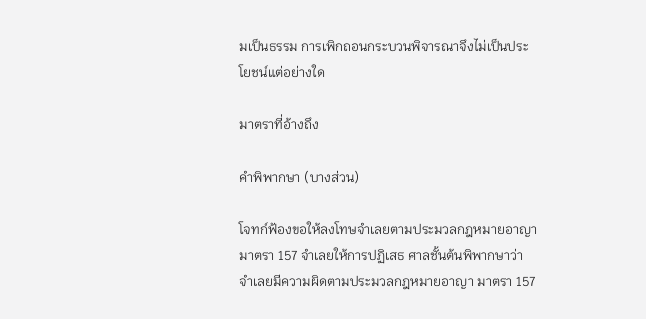มเป็นธรรม การเพิกถอนกระบวนพิจารณาจึงไม่เป็นประโยชน์แต่อย่างใด

มาตราที่อ้างถึง

คำพิพากษา (บางส่วน)

โจทก์ฟ้องขอให้ลงโทษจำเลยตามประมวลกฎหมายอาญา มาตรา 157 จำเลยให้การปฏิเสธ ศาลชั้นต้นพิพากษาว่า จำเลยมีความผิดตามประมวลกฎหมายอาญา มาตรา 157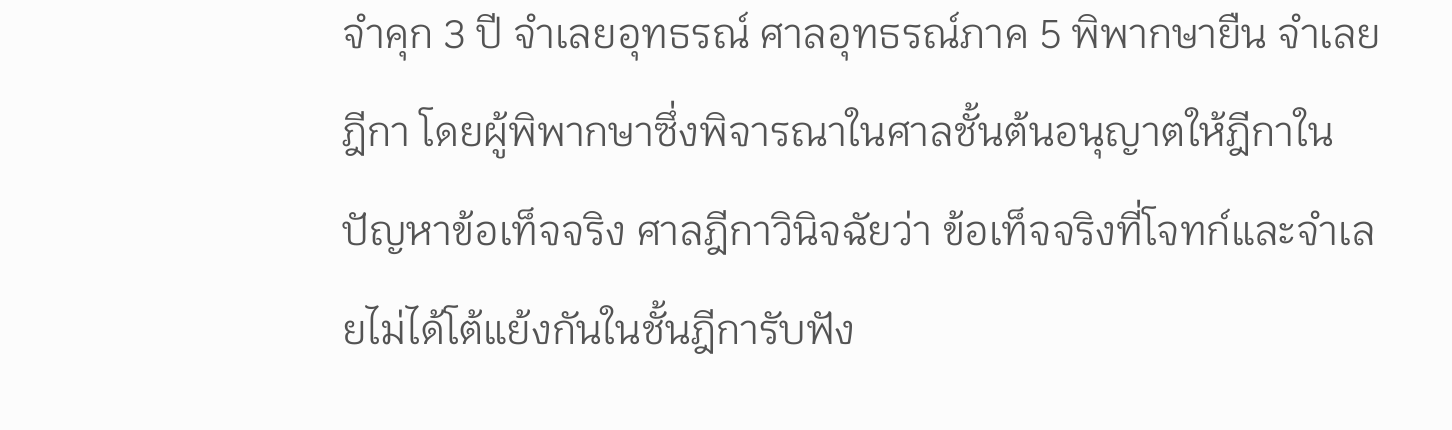จำคุก 3 ปี จำเลยอุทธรณ์ ศาลอุทธรณ์ภาค 5 พิพากษายืน จำเลยฎีกา โดยผู้พิพากษาซึ่งพิจารณาในศาลชั้นต้นอนุญาตให้ฎีกาในปัญหาข้อเท็จจริง ศาลฎีกาวินิจฉัยว่า ข้อเท็จจริงที่โจทก์และจำเลยไม่ได้โต้แย้งกันในชั้นฎีการับฟัง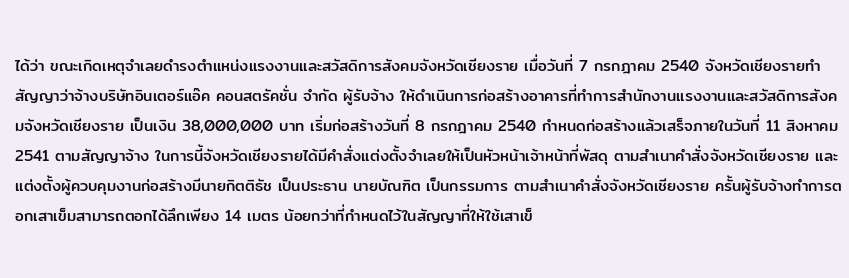ได้ว่า ขณะเกิดเหตุจำเลยดำรงตำแหน่งแรงงานและสวัสดิการสังคมจังหวัดเชียงราย เมื่อวันที่ 7 กรกฎาคม 2540 จังหวัดเชียงรายทำสัญญาว่าจ้างบริษัทอินเตอร์แอ๊ค คอนสตรัคชั่น จำกัด ผู้รับจ้าง ให้ดำเนินการก่อสร้างอาคารที่ทำการสำนักงานแรงงานและสวัสดิการสังคมจังหวัดเชียงราย เป็นเงิน 38,000,000 บาท เริ่มก่อสร้างวันที่ 8 กรกฎาคม 2540 กำหนดก่อสร้างแล้วเสร็จภายในวันที่ 11 สิงหาคม 2541 ตามสัญญาจ้าง ในการนี้จังหวัดเชียงรายได้มีคำสั่งแต่งตั้งจำเลยให้เป็นหัวหน้าเจ้าหน้าที่พัสดุ ตามสำเนาคำสั่งจังหวัดเชียงราย และแต่งตั้งผู้ควบคุมงานก่อสร้างมีนายกิตติธัช เป็นประธาน นายบัณฑิต เป็นกรรมการ ตามสำเนาคำสั่งจังหวัดเชียงราย ครั้นผู้รับจ้างทำการตอกเสาเข็มสามารถตอกได้ลึกเพียง 14 เมตร น้อยกว่าที่กำหนดไว้ในสัญญาที่ให้ใช้เสาเข็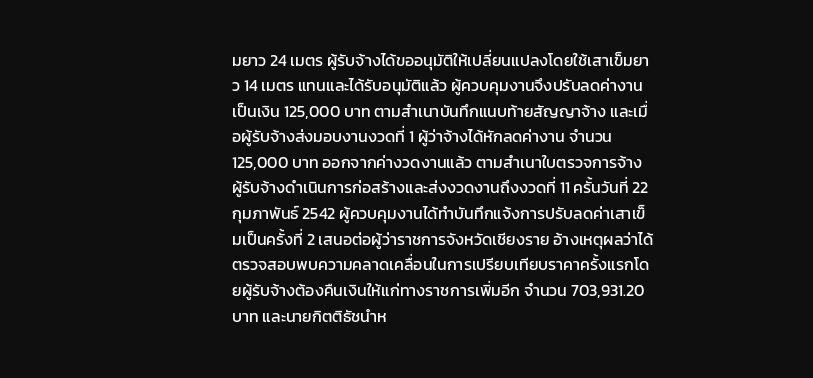มยาว 24 เมตร ผู้รับจ้างได้ขออนุมัติให้เปลี่ยนแปลงโดยใช้เสาเข็มยาว 14 เมตร แทนและได้รับอนุมัติแล้ว ผู้ควบคุมงานจึงปรับลดค่างานเป็นเงิน 125,000 บาท ตามสำเนาบันทึกแนบท้ายสัญญาจ้าง และเมื่อผู้รับจ้างส่งมอบงานงวดที่ 1 ผู้ว่าจ้างได้หักลดค่างาน จำนวน 125,000 บาท ออกจากค่างวดงานแล้ว ตามสำเนาใบตรวจการจ้าง ผู้รับจ้างดำเนินการก่อสร้างและส่งงวดงานถึงงวดที่ 11 ครั้นวันที่ 22 กุมภาพันธ์ 2542 ผู้ควบคุมงานได้ทำบันทึกแจ้งการปรับลดค่าเสาเข็มเป็นครั้งที่ 2 เสนอต่อผู้ว่าราชการจังหวัดเชียงราย อ้างเหตุผลว่าได้ตรวจสอบพบความคลาดเคลื่อนในการเปรียบเทียบราคาครั้งแรกโดยผู้รับจ้างต้องคืนเงินให้แก่ทางราชการเพิ่มอีก จำนวน 703,931.20 บาท และนายกิตติธัชนำห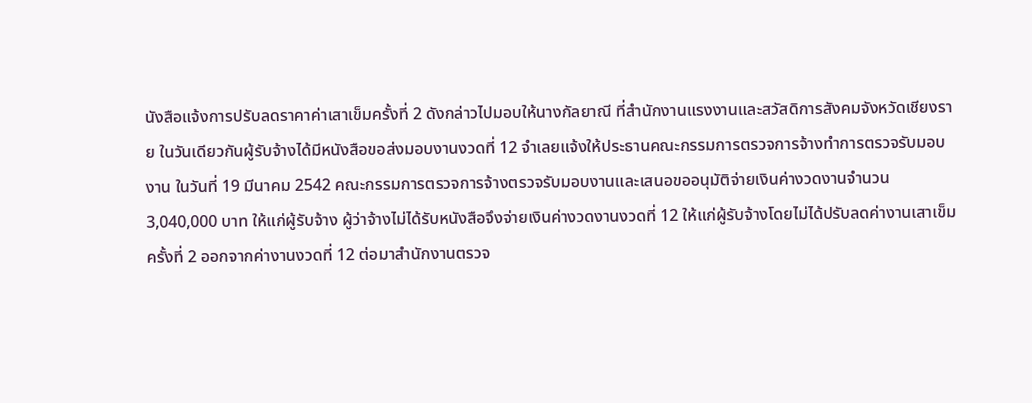นังสือแจ้งการปรับลดราคาค่าเสาเข็มครั้งที่ 2 ดังกล่าวไปมอบให้นางกัลยาณี ที่สำนักงานแรงงานและสวัสดิการสังคมจังหวัดเชียงราย ในวันเดียวกันผู้รับจ้างได้มีหนังสือขอส่งมอบงานงวดที่ 12 จำเลยแจ้งให้ประธานคณะกรรมการตรวจการจ้างทำการตรวจรับมอบงาน ในวันที่ 19 มีนาคม 2542 คณะกรรมการตรวจการจ้างตรวจรับมอบงานและเสนอขออนุมัติจ่ายเงินค่างวดงานจำนวน 3,040,000 บาท ให้แก่ผู้รับจ้าง ผู้ว่าจ้างไม่ได้รับหนังสือจึงจ่ายเงินค่างวดงานงวดที่ 12 ให้แก่ผู้รับจ้างโดยไม่ได้ปรับลดค่างานเสาเข็มครั้งที่ 2 ออกจากค่างานงวดที่ 12 ต่อมาสำนักงานตรวจ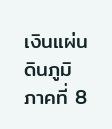เงินแผ่นดินภูมิภาคที่ 8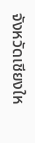จังหวัดเชียงให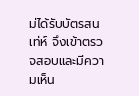ม่ได้รับบัตรสนเท่ห์ จึงเข้าตรวจสอบและมีความเห็น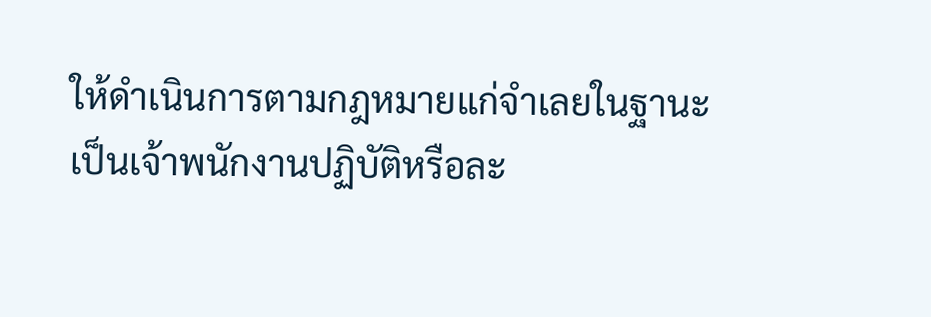ให้ดำเนินการตามกฎหมายแก่จำเลยในฐานะเป็นเจ้าพนักงานปฏิบัติหรือละ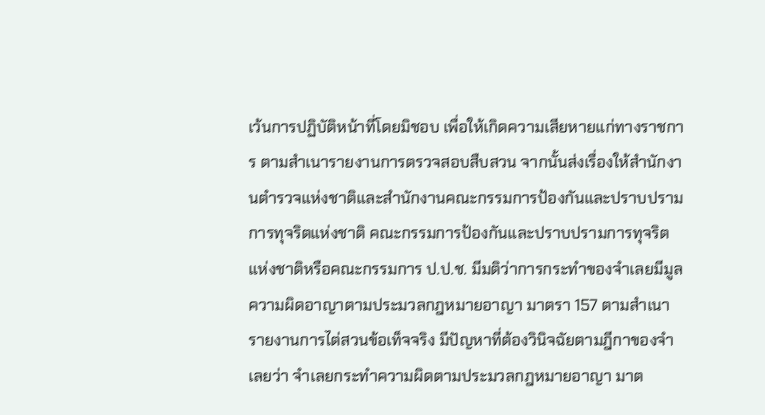เว้นการปฏิบัติหน้าที่โดยมิชอบ เพื่อให้เกิดความเสียหายแก่ทางราชการ ตามสำเนารายงานการตรวจสอบสืบสวน จากนั้นส่งเรื่องให้สำนักงานตำรวจแห่งชาติและสำนักงานคณะกรรมการป้องกันและปราบปรามการทุจริตแห่งชาติ คณะกรรมการป้องกันและปราบปรามการทุจริตแห่งชาติหรือคณะกรรมการ ป.ป.ช. มีมติว่าการกระทำของจำเลยมีมูลความผิดอาญาตามประมวลกฎหมายอาญา มาตรา 157 ตามสำเนารายงานการไต่สวนข้อเท็จจริง มีปัญหาที่ต้องวินิจฉัยตามฎีกาของจำเลยว่า จำเลยกระทำความผิดตามประมวลกฎหมายอาญา มาต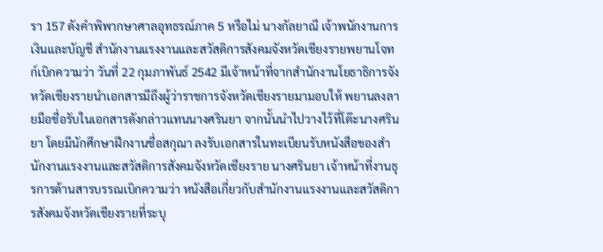รา 157 ดังคำพิพากษาศาลอุทธรณ์ภาค 5 หรือไม่ นางกัลยาณี เจ้าพนักงานการเงินและบัญชี สำนักงานแรงงานและสวัสดิการสังคมจังหวัดเชียงรายพยานโจทก์เบิกความว่า วันที่ 22 กุมภาพันธ์ 2542 มีเจ้าหน้าที่จากสำนักงานโยธาธิการจังหวัดเชียงรายนำเอกสารมีถึงผู้ว่าราชการจังหวัดเชียงรายมามอบให้ พยานลงลายมือชื่อรับในเอกสารดังกล่าวแทนนางศรินยา จากนั้นนำไปวางไว้ที่โต๊ะนางศรินยา โดยมีนักศึกษาฝึกงานชื่อสกุณา ลงรับเอกสารในทะเบียนรับหนังสือของสำนักงานแรงงานและสวัสดิการสังคมจังหวัดเชียงราย นางศรินยา เจ้าหน้าที่งานธุรการด้านสารบรรณเบิกความว่า หนังสือเกี่ยวกับสำนักงานแรงงานและสวัสดิการสังคมจังหวัดเชียงรายที่ระบุ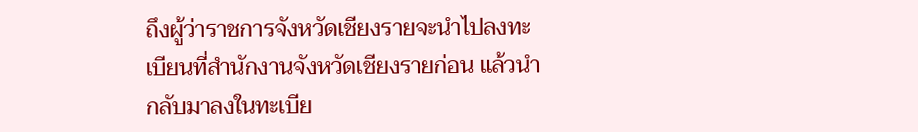ถึงผู้ว่าราชการจังหวัดเชียงรายจะนำไปลงทะเบียนที่สำนักงานจังหวัดเชียงรายก่อน แล้วนำกลับมาลงในทะเบีย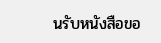นรับหนังสือขอ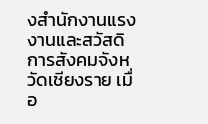งสำนักงานแรงงานและสวัสดิการสังคมจังหวัดเชียงราย เมื่อ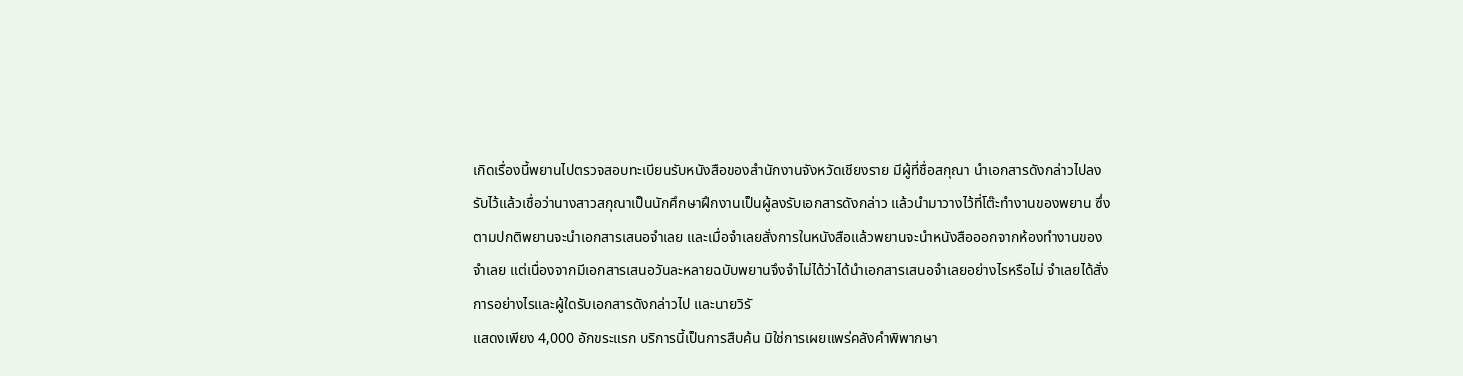เกิดเรื่องนี้พยานไปตรวจสอบทะเบียนรับหนังสือของสำนักงานจังหวัดเชียงราย มีผู้ที่ชื่อสกุณา นำเอกสารดังกล่าวไปลงรับไว้แล้วเชื่อว่านางสาวสกุณาเป็นนักศึกษาฝึกงานเป็นผู้ลงรับเอกสารดังกล่าว แล้วนำมาวางไว้ที่โต๊ะทำงานของพยาน ซึ่งตามปกติพยานจะนำเอกสารเสนอจำเลย และเมื่อจำเลยสั่งการในหนังสือแล้วพยานจะนำหนังสือออกจากห้องทำงานของจำเลย แต่เนื่องจากมีเอกสารเสนอวันละหลายฉบับพยานจึงจำไม่ได้ว่าได้นำเอกสารเสนอจำเลยอย่างไรหรือไม่ จำเลยได้สั่งการอย่างไรและผู้ใดรับเอกสารดังกล่าวไป และนายวิรั
แสดงเพียง 4,000 อักขระแรก บริการนี้เป็นการสืบค้น มิใช่การเผยแพร่คลังคำพิพากษา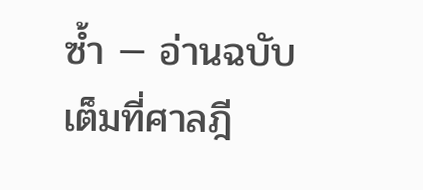ซ้ำ — อ่านฉบับเต็มที่ศาลฎี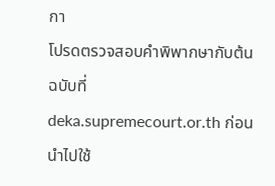กา
โปรดตรวจสอบคำพิพากษากับต้นฉบับที่ deka.supremecourt.or.th ก่อนนำไปใช้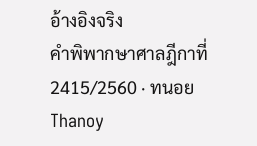อ้างอิงจริง
คำพิพากษาศาลฎีกาที่ 2415/2560 · ทนอย Thanoy